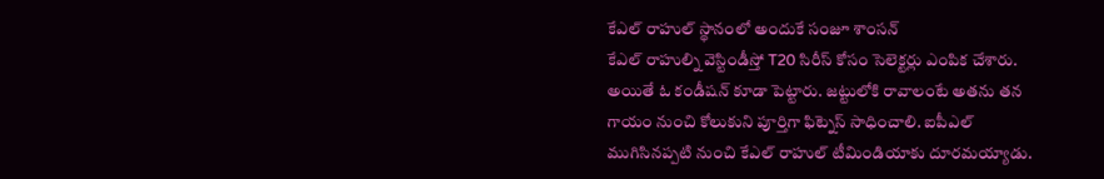కేఎల్ రాహుల్ స్థానంలో అందుకే సంజూ శాంసన్
కేఎల్ రాహుల్ని వెస్టిండీస్తో T20 సిరీస్ కోసం సెలెక్టర్లు ఎంపిక చేశారు. అయితే ఓ కండీషన్ కూడా పెట్టారు. జట్టులోకి రావాలంటే అతను తన గాయం నుంచి కోలుకుని పూర్తిగా ఫిట్నెస్ సాధించాలి. ఐపీఎల్ ముగిసినప్పటి నుంచి కేఎల్ రాహుల్ టీమిండియాకు దూరమయ్యాడు.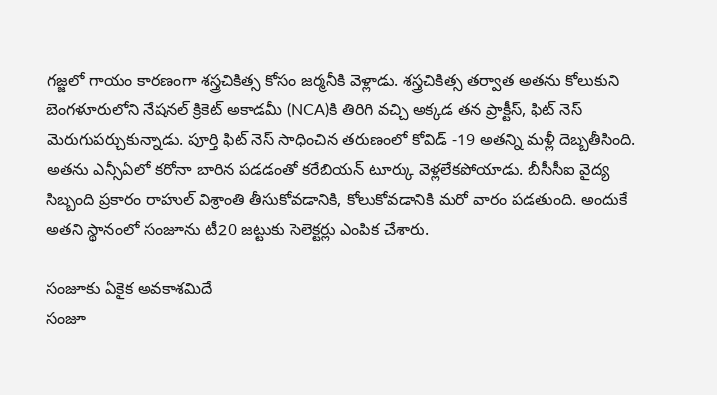గజ్జలో గాయం కారణంగా శస్త్రచికిత్స కోసం జర్మనీకి వెళ్లాడు. శస్త్రచికిత్స తర్వాత అతను కోలుకుని బెంగళూరులోని నేషనల్ క్రికెట్ అకాడమీ (NCA)కి తిరిగి వచ్చి అక్కడ తన ప్రాక్టీస్, ఫిట్ నెస్ మెరుగుపర్చుకున్నాడు. పూర్తి ఫిట్ నెస్ సాధించిన తరుణంలో కోవిడ్ -19 అతన్ని మళ్లీ దెబ్బతీసింది. అతను ఎన్సీఏలో కరోనా బారిన పడడంతో కరేబియన్ టూర్కు వెళ్లలేకపోయాడు. బీసీసీఐ వైద్య సిబ్బంది ప్రకారం రాహుల్ విశ్రాంతి తీసుకోవడానికి, కోలుకోవడానికి మరో వారం పడతుంది. అందుకే అతని స్థానంలో సంజూను టీ20 జట్టుకు సెలెక్టర్లు ఎంపిక చేశారు.

సంజూకు ఏకైక అవకాశమిదే
సంజూ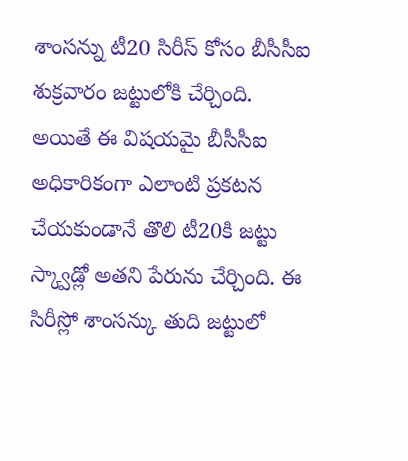శాంసన్ను టీ20 సిరీస్ కోసం బీసీసీఐ శుక్రవారం జట్టులోకి చేర్చింది. అయితే ఈ విషయమై బీసీసీఐ అధికారికంగా ఎలాంటి ప్రకటన చేయకుండానే తొలి టీ20కి జట్టు స్క్వాడ్లో అతని పేరును చేర్చింది. ఈ సిరీస్లో శాంసన్కు తుది జట్టులో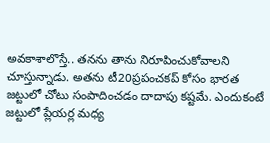అవకాశాలొస్తే.. తనను తాను నిరూపించుకోవాలని చూస్తున్నాడు. అతను టీ20ప్రపంచకప్ కోసం భారత జట్టులో చోటు సంపాదించడం దాదాపు కష్టమే. ఎందుకంటే జట్టులో ప్లేయర్ల మధ్య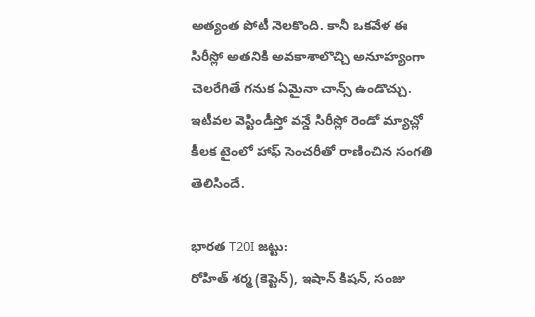అత్యంత పోటీ నెలకొంది. కానీ ఒకవేళ ఈ సిరీస్లో అతనికి అవకాశాలొచ్చి అనూహ్యంగా చెలరేగితే గనుక ఏమైనా చాన్స్ ఉండొచ్చు. ఇటీవల వెస్టిండీస్తో వన్డే సిరీస్లో రెండో మ్యాచ్లో కీలక టైంలో హాఫ్ సెంచరీతో రాణించిన సంగతి తెలిసిందే.

భారత T20I జట్టు:
రోహిత్ శర్మ (కెప్టెన్), ఇషాన్ కిషన్, సంజు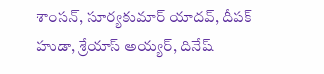శాంసన్, సూర్యకుమార్ యాదవ్, దీపక్ హుడా, శ్రేయాస్ అయ్యర్, దినేష్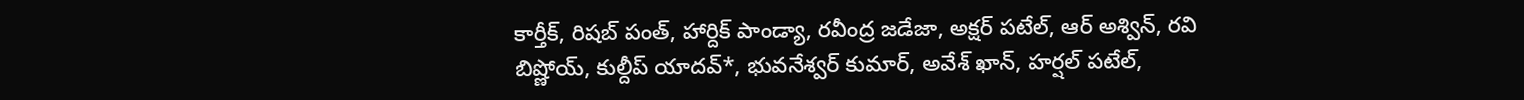కార్తీక్, రిషబ్ పంత్, హార్దిక్ పాండ్యా, రవీంద్ర జడేజా, అక్షర్ పటేల్, ఆర్ అశ్విన్, రవి బిష్ణోయ్, కుల్దీప్ యాదవ్*, భువనేశ్వర్ కుమార్, అవేశ్ ఖాన్, హర్షల్ పటేల్,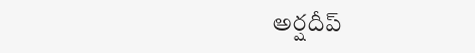అర్షదీప్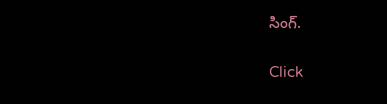సింగ్.


Click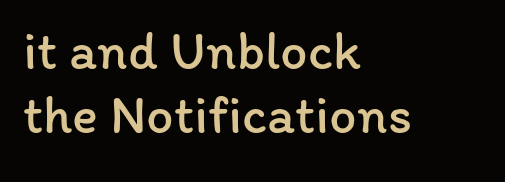it and Unblock the Notifications